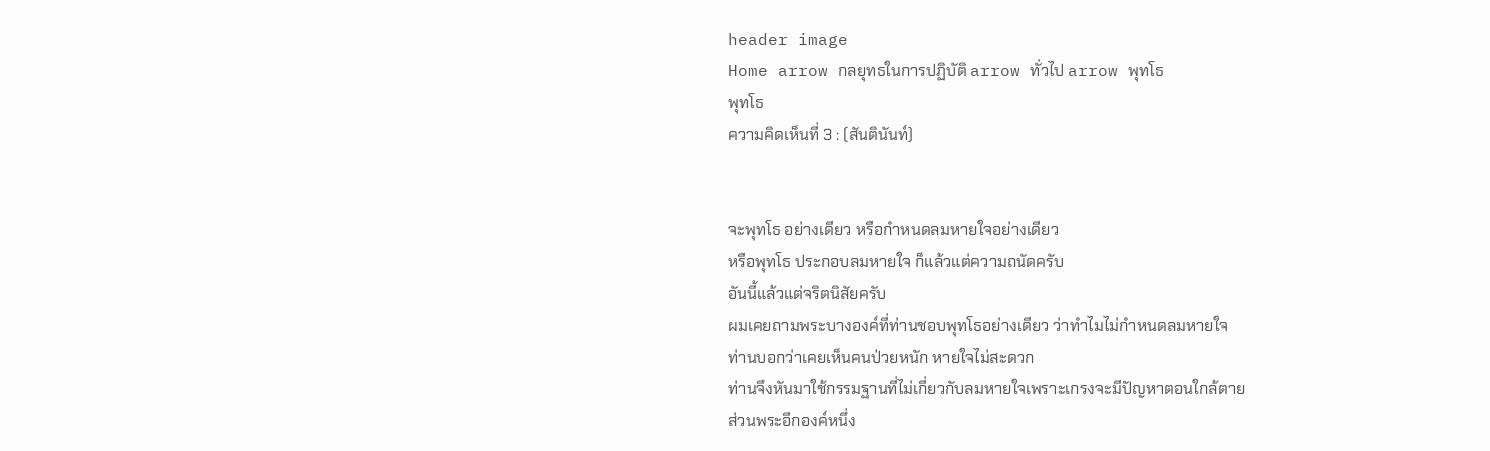header image
Home arrow กลยุทธในการปฏิบัติ arrow ทั่วไป arrow พุทโธ
พุทโธ
ความคิดเห็นที่ 3 : (สันตินันท์)


จะพุทโธ อย่างเดียว หรือกำหนดลมหายใจอย่างเดียว
หรือพุทโธ ประกอบลมหายใจ ก็แล้วแต่ความถนัดครับ
อันนี้แล้วแต่จริตนิสัยครับ
ผมเคยถามพระบางองค์ที่ท่านชอบพุทโธอย่างเดียว ว่าทำไมไม่กำหนดลมหายใจ
ท่านบอกว่าเคยเห็นคนป่วยหนัก หายใจไม่สะดวก
ท่านจึงหันมาใช้กรรมฐานที่ไม่เกี่ยวกับลมหายใจเพราะเกรงจะมีปัญหาตอนใกล้ตาย
ส่วนพระอีกองค์หนึ่ง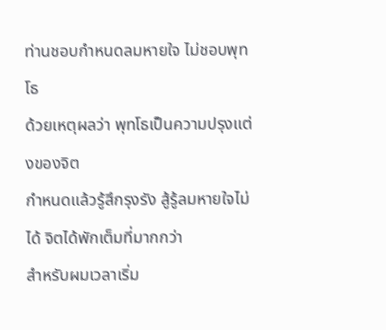ท่านชอบกำหนดลมหายใจ ไม่ชอบพุทโธ
ด้วยเหตุผลว่า พุทโธเป็นความปรุงแต่งของจิต
กำหนดแล้วรู้สึกรุงรัง สู้รู้ลมหายใจไม่ได้ จิตได้พักเต็มที่มากกว่า
สำหรับผมเวลาเริ่ม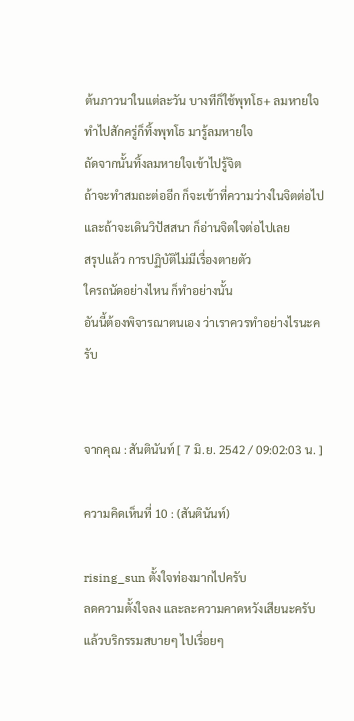ต้นภาวนาในแต่ละวัน บางทีก็ใช้พุทโธ+ ลมหายใจ
ทำไปสักครู่ก็ทิ้งพุทโธ มารู้ลมหายใจ
ถัดจากนั้นทิ้งลมหายใจเข้าไปรู้จิต
ถ้าจะทำสมถะต่ออีก ก็จะเข้าที่ความว่างในจิตต่อไป
และถ้าจะเดินวิปัสสนา ก็อ่านจิตใจต่อไปเลย
สรุปแล้ว การปฏิบัติไม่มีเรื่องตายตัว
ใครถนัดอย่างไหน ก็ทำอย่างนั้น
อันนี้ต้องพิจารณาตนเอง ว่าเราควรทำอย่างไรนะครับ


จากคุณ : สันตินันท์ [ 7 มิ.ย. 2542 / 09:02:03 น. ]

ความคิดเห็นที่ 10 : (สันตินันท์)

rising_sun ตั้งใจท่องมากไปครับ
ลดความตั้งใจลง และละความคาดหวังเสียนะครับ
แล้วบริกรรมสบายๆ ไปเรื่อยๆ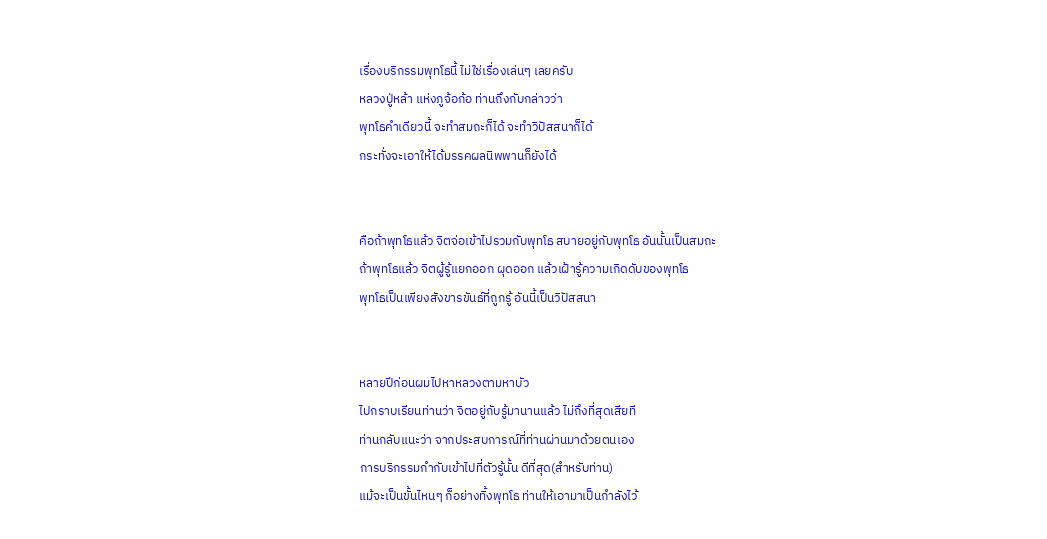เรื่องบริกรรมพุทโธนี้ ไม่ใช่เรื่องเล่นๆ เลยครับ
หลวงปู่หล้า แห่งภูจ้อก้อ ท่านถึงกับกล่าวว่า
พุทโธคำเดียวนี้ จะทำสมถะก็ได้ จะทำวิปัสสนาก็ได้
กระทั่งจะเอาให้ได้มรรคผลนิพพานก็ยังได้


คือถ้าพุทโธแล้ว จิตจ่อเข้าไปรวมกับพุทโธ สบายอยู่กับพุทโธ อันนั้นเป็นสมถะ
ถ้าพุทโธแล้ว จิตผู้รู้แยกออก ผุดออก แล้วเฝ้ารู้ความเกิดดับของพุทโธ
พุทโธเป็นเพียงสังขารขันธ์ที่ถูกรู้ อันนี้เป็นวิปัสสนา


หลายปีก่อนผมไปหาหลวงตามหาบัว
ไปกราบเรียนท่านว่า จิตอยู่กับรู้มานานแล้ว ไม่ถึงที่สุดเสียที
ท่านกลับแนะว่า จากประสบการณ์ที่ท่านผ่านมาด้วยตนเอง
การบริกรรมกำกับเข้าไปที่ตัวรู้นั้น ดีที่สุด(สำหรับท่าน)
แม้จะเป็นขั้นไหนๆ ก็อย่างทิ้งพุทโธ ท่านให้เอามาเป็นกำลังไว้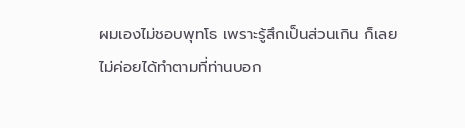ผมเองไม่ชอบพุทโธ เพราะรู้สึกเป็นส่วนเกิน ก็เลยไม่ค่อยได้ทำตามที่ท่านบอก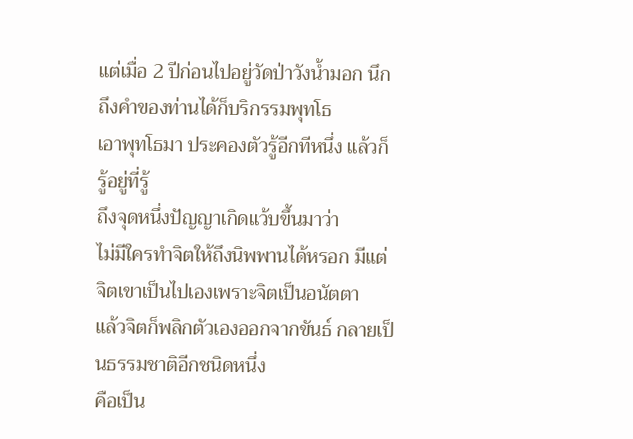แต่เมื่อ 2 ปีก่อนไปอยู่วัดป่าวังน้ำมอก นึกถึงคำของท่านได้ก็บริกรรมพุทโธ
เอาพุทโธมา ประคองตัวรู้อีกทีหนึ่ง แล้วก็รู้อยู่ที่รู้
ถึงจุดหนึ่งปัญญาเกิดแว้บขึ้นมาว่า
ไม่มีใครทำจิตให้ถึงนิพพานได้หรอก มีแต่จิตเขาเป็นไปเองเพราะจิตเป็นอนัตตา
แล้วจิตก็พลิกตัวเองออกจากขันธ์ กลายเป็นธรรมชาติอีกชนิดหนึ่ง
คือเป็น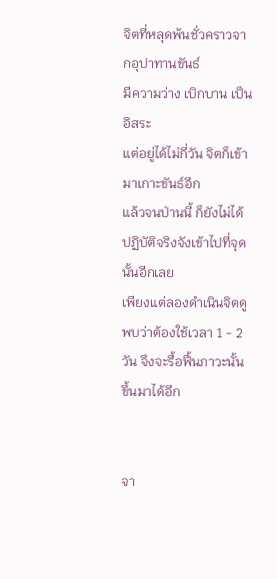จิตที่หลุดพ้นชั่วคราวจากอุปาทานขันธ์
มีความว่าง เบิกบาน เป็นอิสระ
แต่อยู่ได้ไม่กี่วัน จิตก็เข้ามาเกาะขันธ์อีก
แล้วจนป่านนี้ ก็ยังไม่ได้ปฏิบัติจริงจังเข้าไปที่จุดนั้นอีกเลย
เพียงแต่ลองดำเนินจิตดู พบว่าต้องใช้เวลา 1 - 2วัน จึงจะรื้อฟื้นภาวะนั้นขึ้นมาได้อีก


จา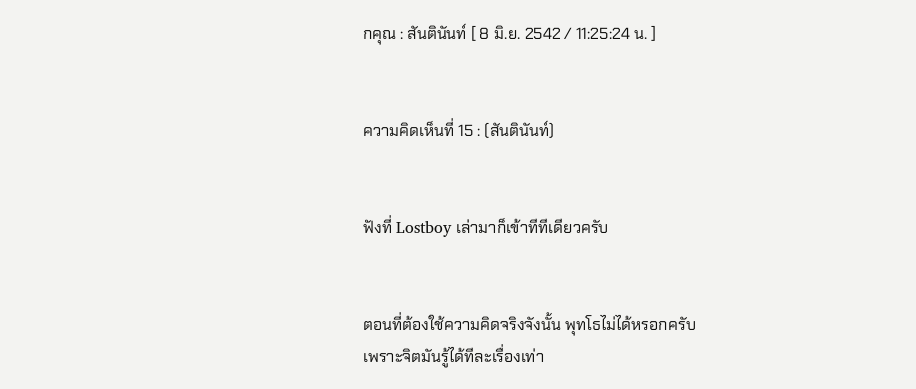กคุณ : สันตินันท์ [ 8 มิ.ย. 2542 / 11:25:24 น. ]


ความคิดเห็นที่ 15 : (สันตินันท์)


ฟังที่ Lostboy เล่ามาก็เข้าทีทีเดียวครับ


ตอนที่ต้องใช้ความคิดจริงจังนั้น พุทโธไม่ได้หรอกครับ
เพราะจิตมันรู้ได้ทีละเรื่องเท่า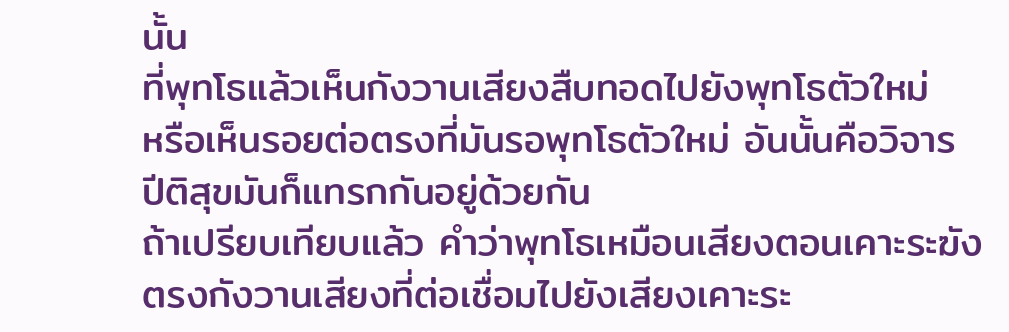นั้น
ที่พุทโธแล้วเห็นกังวานเสียงสืบทอดไปยังพุทโธตัวใหม่
หรือเห็นรอยต่อตรงที่มันรอพุทโธตัวใหม่ อันนั้นคือวิจาร
ปีติสุขมันก็แทรกกันอยู่ด้วยกัน
ถ้าเปรียบเทียบแล้ว คำว่าพุทโธเหมือนเสียงตอนเคาะระฆัง
ตรงกังวานเสียงที่ต่อเชื่อมไปยังเสียงเคาะระ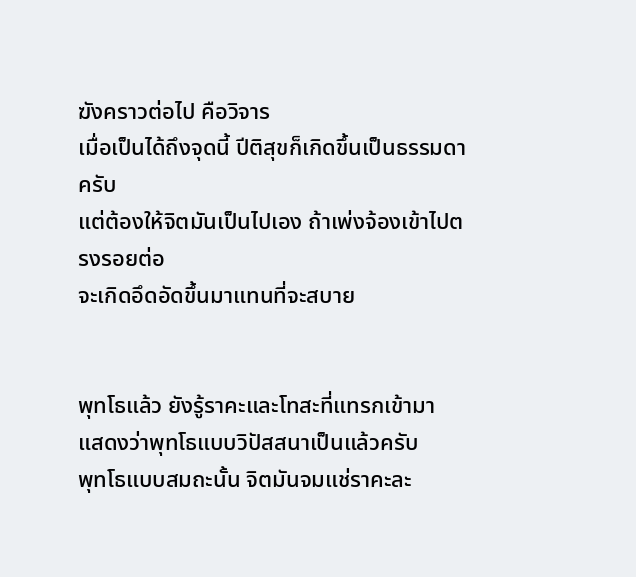ฆังคราวต่อไป คือวิจาร
เมื่อเป็นได้ถึงจุดนี้ ปีติสุขก็เกิดขึ้นเป็นธรรมดาครับ
แต่ต้องให้จิตมันเป็นไปเอง ถ้าเพ่งจ้องเข้าไปตรงรอยต่อ
จะเกิดอึดอัดขึ้นมาแทนที่จะสบาย


พุทโธแล้ว ยังรู้ราคะและโทสะที่แทรกเข้ามา
แสดงว่าพุทโธแบบวิปัสสนาเป็นแล้วครับ
พุทโธแบบสมถะนั้น จิตมันจมแช่ราคะละ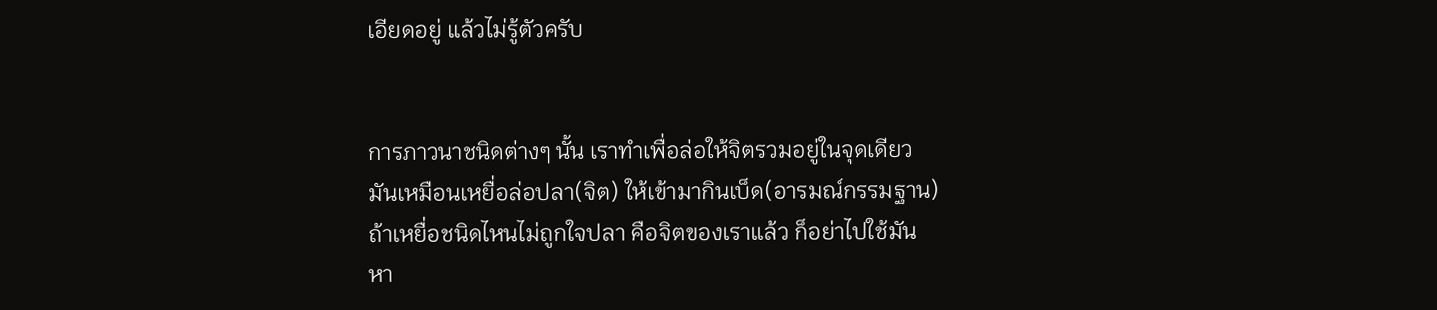เอียดอยู่ แล้วไม่รู้ตัวครับ


การภาวนาชนิดต่างๆ นั้น เราทำเพื่อล่อให้จิตรวมอยู่ในจุดเดียว
มันเหมือนเหยื่อล่อปลา(จิต) ให้เข้ามากินเบ็ด(อารมณ์กรรมฐาน)
ถ้าเหยื่อชนิดไหนไม่ถูกใจปลา คือจิตของเราแล้ว ก็อย่าไปใช้มัน
หา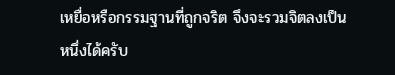เหยื่อหรือกรรมฐานที่ถูกจริต จึงจะรวมจิตลงเป็นหนึ่งได้ครับ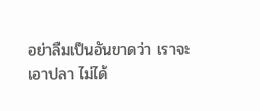อย่าลืมเป็นอันขาดว่า เราจะเอาปลา ไม่ได้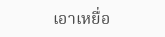เอาเหยื่อ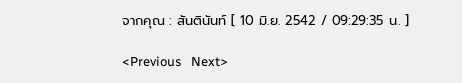จากคุณ : สันตินันท์ [ 10 มิ.ย. 2542 / 09:29:35 น. ]

<Previous   Next>